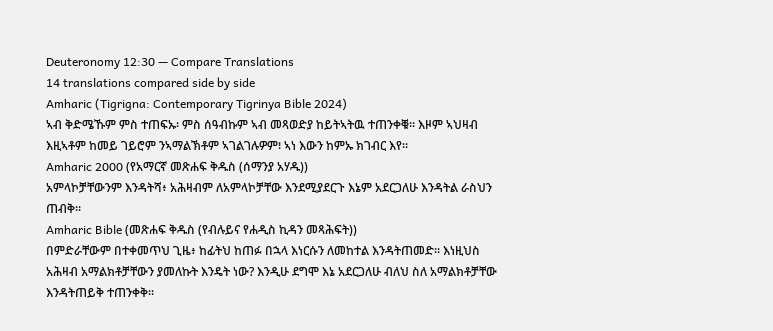Deuteronomy 12:30 — Compare Translations
14 translations compared side by side
Amharic (Tigrigna: Contemporary Tigrinya Bible 2024)
ኣብ ቅድሜኹም ምስ ተጠፍኡ፡ ምስ ሰዓብኩም ኣብ መጻወድያ ከይትኣትዉ ተጠንቀቑ። እዞም ኣህዛብ እዚኣቶም ከመይ ገይሮም ንኣማልኽቶም ኣገልገሉዎም፧ ኣነ እውን ከምኡ ክገብር እየ።
Amharic 2000 (የአማርኛ መጽሐፍ ቅዱስ (ሰማንያ አሃዱ))
አምላኮቻቸውንም እንዳትሻ፥ አሕዛብም ለአምላኮቻቸው እንደሚያደርጉ እኔም አደርጋለሁ እንዳትል ራስህን ጠብቅ።
Amharic Bible (መጽሐፍ ቅዱስ (የብሉይና የሐዲስ ኪዳን መጻሕፍት))
በምድራቸውም በተቀመጥህ ጊዜ፥ ከፊትህ ከጠፉ በኋላ እነርሱን ለመከተል እንዳትጠመድ። እነዚህስ አሕዛብ አማልክቶቻቸውን ያመለኩት እንዴት ነው? እንዲሁ ደግሞ እኔ አደርጋለሁ ብለህ ስለ አማልክቶቻቸው እንዳትጠይቅ ተጠንቀቅ።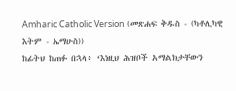Amharic Catholic Version (መጽሐፍ ቅዱስ - (ካቶሊካዊ እትም - ኤማሁስ))
ከፊትህ ከጠፉ በኋላ፥ ‘እነዚህ ሕዝቦች አማልክታቸውን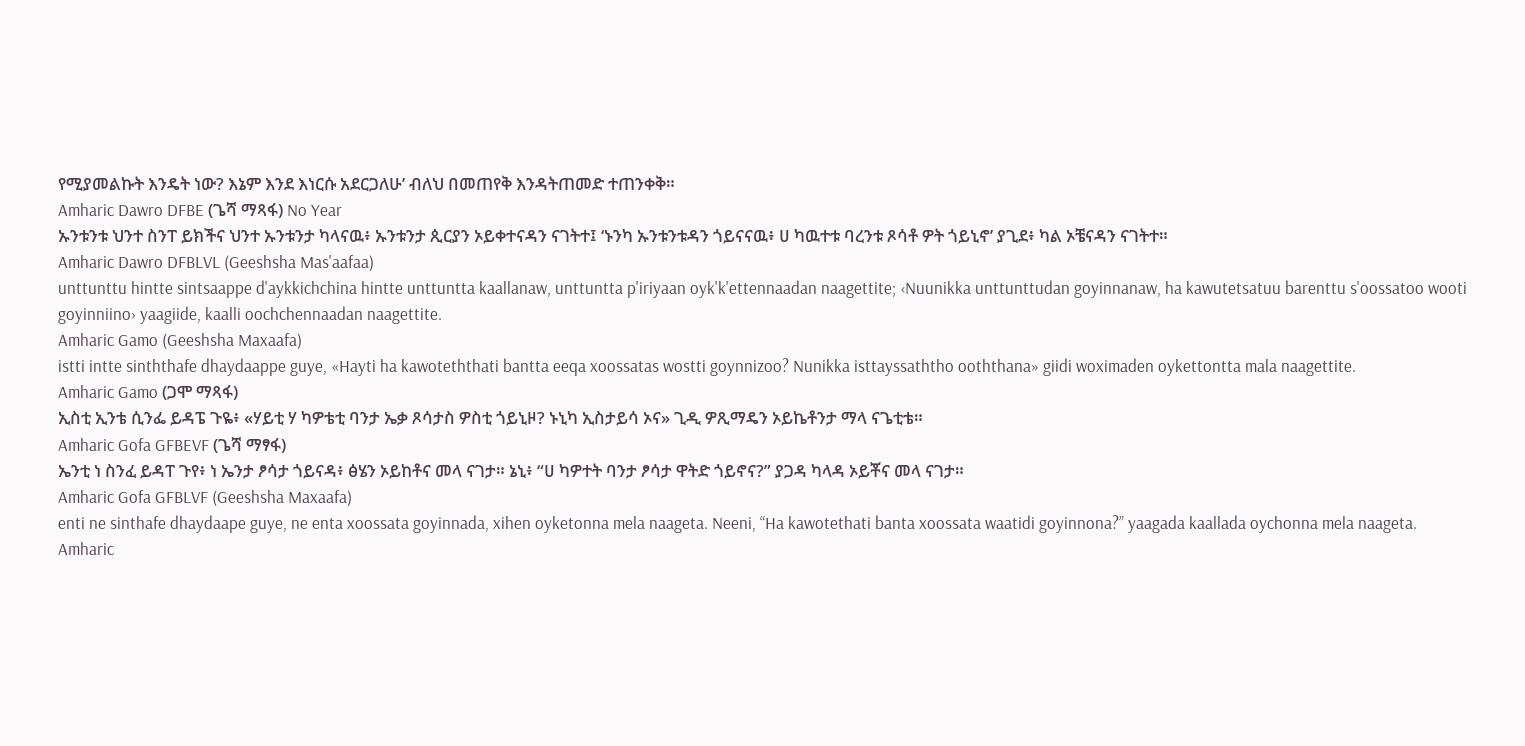የሚያመልኩት እንዴት ነው? እኔም እንደ እነርሱ አደርጋለሁ’ ብለህ በመጠየቅ እንዳትጠመድ ተጠንቀቅ።
Amharic Dawro DFBE (ጌሻ ማጻፋ) No Year
ኡንቱንቱ ህንተ ስንፐ ይክችና ህንተ ኡንቱንታ ካላናዉ፥ ኡንቱንታ ጲርያን ኦይቀተናዳን ናገትተ፤ ‘ኑንካ ኡንቱንቱዳን ጎይናናዉ፥ ሀ ካዉተቱ ባረንቱ ጾሳቶ ዎት ጎይኒኖ’ ያጊደ፥ ካል ኦቼናዳን ናገትተ።
Amharic Dawro DFBLVL (Geeshsha Mas'aafaa)
unttunttu hintte sintsaappe d'aykkichchina hintte unttuntta kaallanaw, unttuntta p'iriyaan oyk'k'ettennaadan naagettite; ‹Nuunikka unttunttudan goyinnanaw, ha kawutetsatuu barenttu s'oossatoo wooti goyinniino› yaagiide, kaalli oochchennaadan naagettite.
Amharic Gamo (Geeshsha Maxaafa)
istti intte sinththafe dhaydaappe guye, «Hayti ha kawoteththati bantta eeqa xoossatas wostti goynnizoo? Nunikka isttayssaththo ooththana» giidi woximaden oykettontta mala naagettite.
Amharic Gamo (ጋሞ ማጻፋ)
ኢስቲ ኢንቴ ሲንፌ ይዳፔ ጉዬ፥ «ሃይቲ ሃ ካዎቴቲ ባንታ ኤቃ ጾሳታስ ዎስቲ ጎይኒዞ? ኑኒካ ኢስታይሳ ኦና» ጊዲ ዎጺማዴን ኦይኬቶንታ ማላ ናጌቲቴ።
Amharic Gofa GFBEVF (ጌሻ ማፃፋ)
ኤንቲ ነ ስንፈ ይዳፐ ጉየ፥ ነ ኤንታ ፆሳታ ጎይናዳ፥ ፅሄን ኦይከቶና መላ ናገታ። ኔኒ፥ “ሀ ካዎተት ባንታ ፆሳታ ዋትድ ጎይኖና?” ያጋዳ ካላዳ ኦይቾና መላ ናገታ።
Amharic Gofa GFBLVF (Geeshsha Maxaafa)
enti ne sinthafe dhaydaape guye, ne enta xoossata goyinnada, xihen oyketonna mela naageta. Neeni, “Ha kawotethati banta xoossata waatidi goyinnona?” yaagada kaallada oychonna mela naageta.
Amharic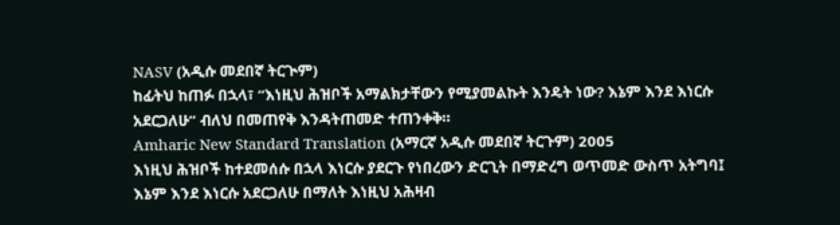NASV (አዲሱ መደበኛ ትርጒም)
ከፊትህ ከጠፉ በኋላ፣ “እነዚህ ሕዝቦች አማልክታቸውን የሚያመልኩት እንዴት ነው? እኔም እንደ እነርሱ አደርጋለሁ” ብለህ በመጠየቅ እንዳትጠመድ ተጠንቀቅ።
Amharic New Standard Translation (አማርኛ አዲሱ መደበኛ ትርጉም) 2005
እነዚህ ሕዝቦች ከተደመሰሱ በኋላ እነርሱ ያደርጉ የነበረውን ድርጊት በማድረግ ወጥመድ ውስጥ አትግባ፤ እኔም እንደ እነርሱ አደርጋለሁ በማለት እነዚህ አሕዛብ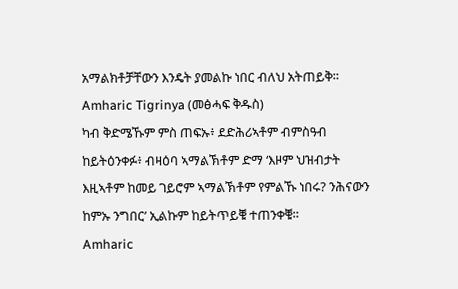አማልክቶቻቸውን እንዴት ያመልኩ ነበር ብለህ አትጠይቅ።
Amharic Tigrinya (መፅሓፍ ቅዱስ)
ካብ ቅድሜኹም ምስ ጠፍኡ፥ ደድሕሪኣቶም ብምስዓብ ከይትዕንቀፉ፥ ብዛዕባ ኣማልኽቶም ድማ ‘እዞም ህዝብታት እዚኣቶም ከመይ ገይሮም ኣማልኽቶም የምልኹ ነበሩ? ንሕናውን ከምኡ ንግበር’ ኢልኩም ከይትጥይቑ ተጠንቀቑ።
Amharic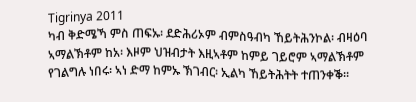Tigrinya 2011
ካብ ቅድሜኻ ምስ ጠፍኡ፡ ደድሕሪኦም ብምስዓብካ ኸይትሕንኮል፡ ብዛዕባ ኣማልኽቶም ከአ፡ እዞም ህዝብታት እዚኣቶም ከምይ ገይሮም ኣማልኽቶም የገልግሉ ነበሩ፡ ኣነ ድማ ከምኡ ኽገብር፡ ኢልካ ኸይትሕትት ተጠንቀቕ።